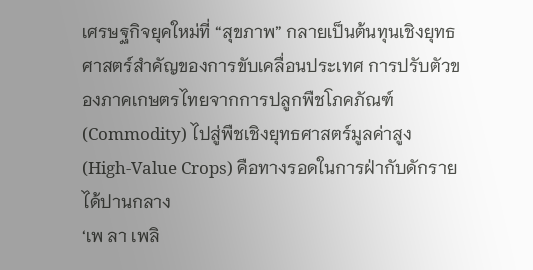เศรษฐกิจยุคใหม่ที่ “สุขภาพ” กลายเป็นต้นทุนเชิงยุทธศาสตร์สำคัญของการขับเคลื่อนประเทศ การปรับตัวของภาคเกษตรไทยจากการปลูกพืชโภคภัณฑ์ (Commodity) ไปสู่พืชเชิงยุทธศาสตร์มูลค่าสูง (High-Value Crops) คือทางรอดในการฝ่ากับดักรายได้ปานกลาง
‘เพ ลา เพลิ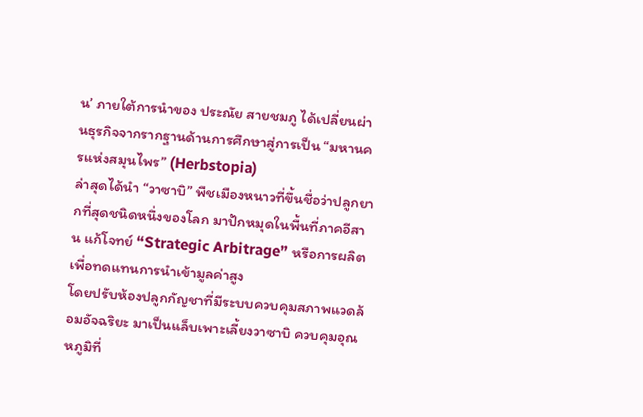น’ ภายใต้การนำของ ประณัย สายชมภู ได้เปลี่ยนผ่านธุรกิจจากรากฐานด้านการศึกษาสู่การเป็น “มหานครแห่งสมุนไพร” (Herbstopia)
ล่าสุดได้นำ “วาซาบิ” พืชเมืองหนาวที่ขึ้นชื่อว่าปลูกยากที่สุดชนิดหนึ่งของโลก มาปักหมุดในพื้นที่ภาคอีสาน แก้โจทย์ “Strategic Arbitrage” หรือการผลิตเพื่อทดแทนการนำเข้ามูลค่าสูง
โดยปรับห้องปลูกกัญชาที่มีระบบควบคุมสภาพแวดล้อมอัจฉริยะ มาเป็นแล็บเพาะเลี้ยงวาซาบิ ควบคุมอุณหภูมิที่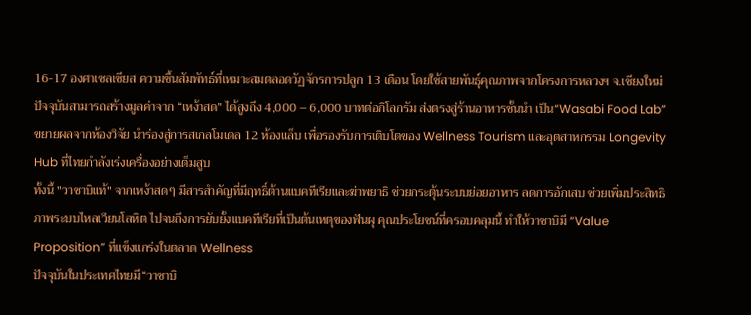16-17 องศาเซลเซียส ความชื้นสัมพัทธ์ที่เหมาะสมตลอดวัฏจักรการปลูก 13 เดือน โดยใช้สายพันธุ์คุณภาพจากโครงการหลวงฯ จ.เชียงใหม่
ปัจจุบันสามารถสร้างมูลค่าจาก “เหง้าสด” ได้สูงถึง 4,000 – 6,000 บาทต่อกิโลกรัม ส่งตรงสู่ร้านอาหารชั้นนำ เป็น“Wasabi Food Lab” ขยายผลจากห้องวิจัย นำร่องสู่การสเกลโมเดล 12 ห้องแล็บ เพื่อรองรับการเติบโตของ Wellness Tourism และอุตสาหกรรม Longevity Hub ที่ไทยกำลังเร่งเครื่องอย่างเต็มสูบ
ทั้งนี้ "วาซาบิแท้" จากเหง้าสดๆ มีสารสำคัญที่มีฤทธิ์ต้านแบคทีเรียและฆ่าพยาธิ ช่วยกระตุ้นระบบย่อยอาหาร ลดการอักเสบ ช่วยเพิ่มประสิทธิภาพระบบไหลเวียนโลหิต ไปจนถึงการยับยั้งแบคทีเรียที่เป็นต้นเหตุของฟันผุ คุณประโยชน์ที่ครอบคลุมนี้ ทำให้วาซาบิมี “Value Proposition” ที่แข็งแกร่งในตลาด Wellness
ปัจจุบันในประเทศไทยมี“วาซาบิ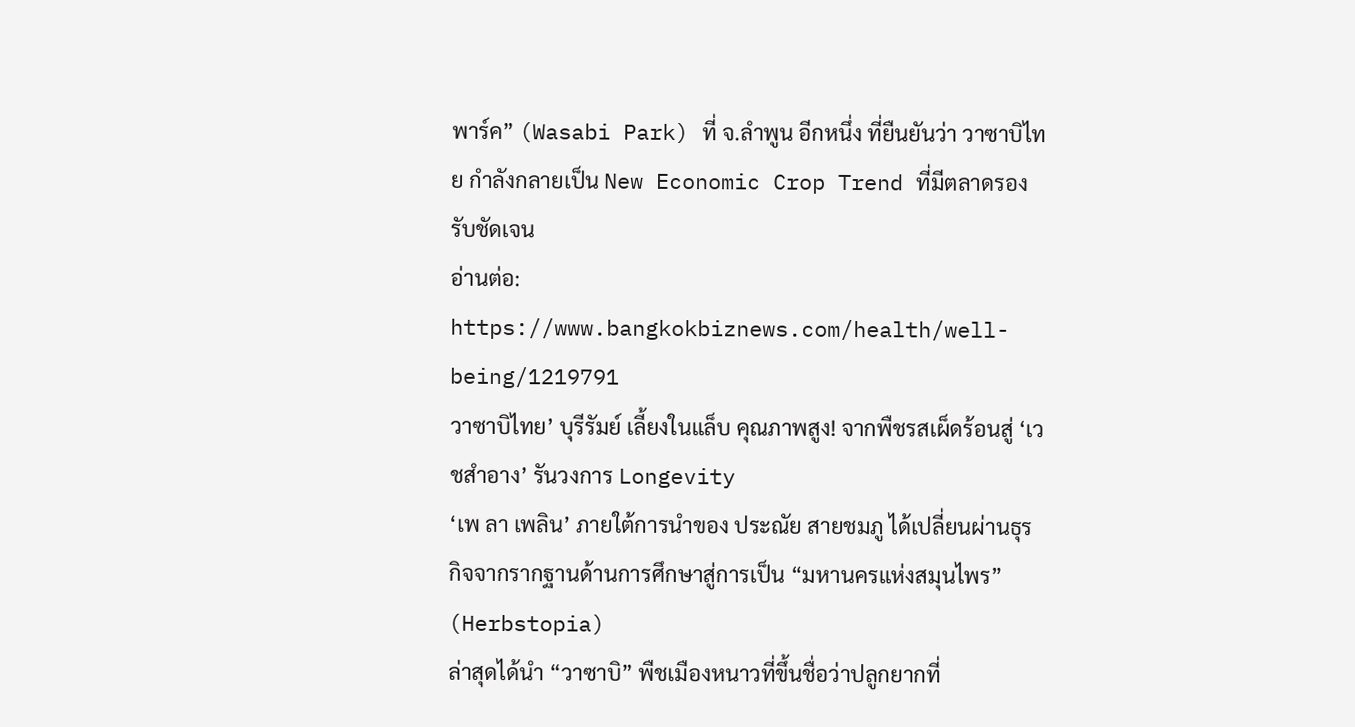พาร์ค” (Wasabi Park) ที่ จ.ลำพูน อีกหนึ่ง ที่ยืนยันว่า วาซาบิไทย กำลังกลายเป็น New Economic Crop Trend ที่มีตลาดรองรับชัดเจน
อ่านต่อ:
https://www.bangkokbiznews.com/health/well-being/1219791
วาซาบิไทย’ บุรีรัมย์ เลี้ยงในแล็บ คุณภาพสูง! จากพืชรสเผ็ดร้อนสู่ ‘เวชสำอาง’ รันวงการ Longevity
‘เพ ลา เพลิน’ ภายใต้การนำของ ประณัย สายชมภู ได้เปลี่ยนผ่านธุรกิจจากรากฐานด้านการศึกษาสู่การเป็น “มหานครแห่งสมุนไพร” (Herbstopia)
ล่าสุดได้นำ “วาซาบิ” พืชเมืองหนาวที่ขึ้นชื่อว่าปลูกยากที่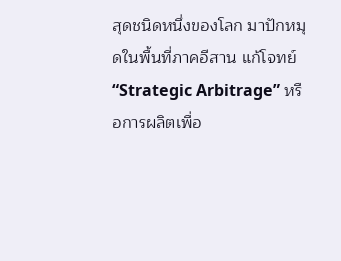สุดชนิดหนึ่งของโลก มาปักหมุดในพื้นที่ภาคอีสาน แก้โจทย์ “Strategic Arbitrage” หรือการผลิตเพื่อ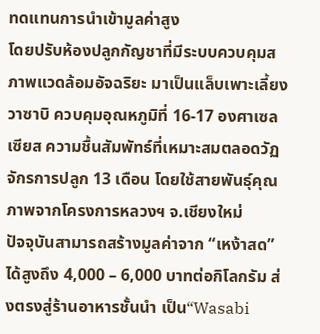ทดแทนการนำเข้ามูลค่าสูง
โดยปรับห้องปลูกกัญชาที่มีระบบควบคุมสภาพแวดล้อมอัจฉริยะ มาเป็นแล็บเพาะเลี้ยงวาซาบิ ควบคุมอุณหภูมิที่ 16-17 องศาเซลเซียส ความชื้นสัมพัทธ์ที่เหมาะสมตลอดวัฏจักรการปลูก 13 เดือน โดยใช้สายพันธุ์คุณภาพจากโครงการหลวงฯ จ.เชียงใหม่
ปัจจุบันสามารถสร้างมูลค่าจาก “เหง้าสด” ได้สูงถึง 4,000 – 6,000 บาทต่อกิโลกรัม ส่งตรงสู่ร้านอาหารชั้นนำ เป็น“Wasabi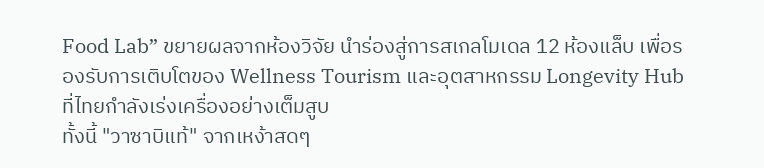Food Lab” ขยายผลจากห้องวิจัย นำร่องสู่การสเกลโมเดล 12 ห้องแล็บ เพื่อรองรับการเติบโตของ Wellness Tourism และอุตสาหกรรม Longevity Hub ที่ไทยกำลังเร่งเครื่องอย่างเต็มสูบ
ทั้งนี้ "วาซาบิแท้" จากเหง้าสดๆ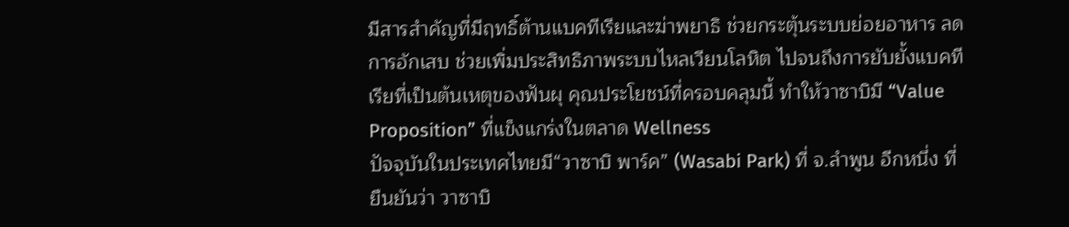มีสารสำคัญที่มีฤทธิ์ต้านแบคทีเรียและฆ่าพยาธิ ช่วยกระตุ้นระบบย่อยอาหาร ลดการอักเสบ ช่วยเพิ่มประสิทธิภาพระบบไหลเวียนโลหิต ไปจนถึงการยับยั้งแบคทีเรียที่เป็นต้นเหตุของฟันผุ คุณประโยชน์ที่ครอบคลุมนี้ ทำให้วาซาบิมี “Value Proposition” ที่แข็งแกร่งในตลาด Wellness
ปัจจุบันในประเทศไทยมี“วาซาบิ พาร์ค” (Wasabi Park) ที่ จ.ลำพูน อีกหนึ่ง ที่ยืนยันว่า วาซาบิ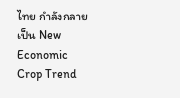ไทย กำลังกลายเป็น New Economic Crop Trend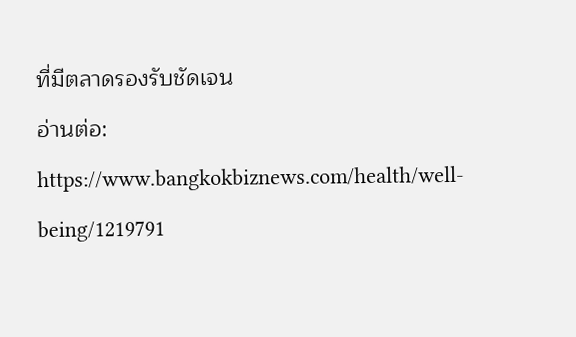ที่มีตลาดรองรับชัดเจน
อ่านต่อ: https://www.bangkokbiznews.com/health/well-being/1219791